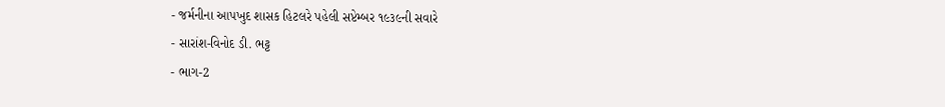- જર્મનીના આપખુદ શાસક હિટલરે પહેલી સપ્ટેમ્બર ૧૯૩૯ની સવારે
- સારાંશ-વિનોદ ડી. ભટ્ટ
- ભાગ-2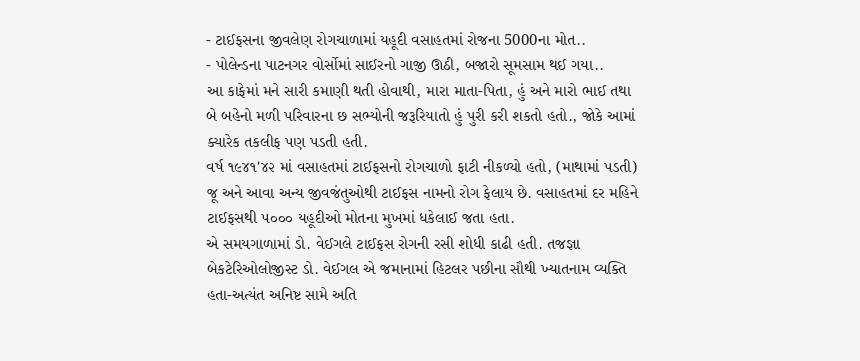- ટાઈફસના જીવલેણ રોગચાળામાં યહૂદી વસાહતમાં રોજના 5000ના મોત..
- પોલેન્ડના પાટનગર વોર્સોમાં સાઈરનો ગાજી ઊઠી, બજારો સૂમસામ થઈ ગયા..
આ કાફેમાં મને સારી કમાણી થતી હોવાથી, મારા માતા-પિતા, હું અને મારો ભાઈ તથા બે બહેનો મળી પરિવારના છ સભ્યોની જરૂરિયાતો હું પુરી કરી શકતો હતો., જોકે આમાં ક્યારેક તકલીફ પણ પડતી હતી.
વર્ષ ૧૯૪૧'૪૨ માં વસાહતમાં ટાઈફસનો રોગચાળો ફાટી નીકળ્યો હતો, (માથામાં પડતી) જૂ અને આવા અન્ય જીવજંતુઓથી ટાઈફસ નામનો રોગ ફેલાય છે. વસાહતમાં દર મહિને ટાઈફસથી ૫૦૦૦ યહૂદીઓ મોતના મુખમાં ધકેલાઈ જતા હતા.
એ સમયગાળામાં ડો. વેઈગલે ટાઈફસ રોગની રસી શોધી કાઢી હતી. તજજ્ઞા બેકટેરિઓલોજીસ્ટ ડો. વેઈગલ એ જમાનામાં હિટલર પછીના સૌથી ખ્યાતનામ વ્યક્તિ હતા-અત્યંત અનિષ્ટ સામે અતિ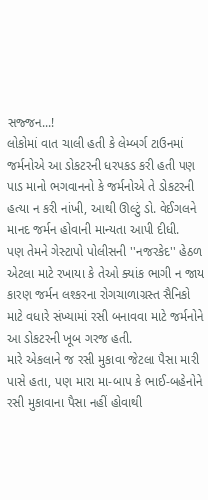સજ્જન...!
લોકોમાં વાત ચાલી હતી કે લેમ્બર્ગ ટાઉનમાં જર્મનોએ આ ડોકટરની ધરપકડ કરી હતી પણ પાડ માનો ભગવાનનો કે જર્મનોએ તે ડોકટરની હત્યા ન કરી નાંખી, આથી ઊલ્ટું ડો. વેઈગલને માનદ જર્મન હોવાની માન્યતા આપી દીધી.
પણ તેમને ગેસ્ટાપો પોલીસની ''નજરકેદ'' હેઠળ એટલા માટે રખાયા કે તેઓ ક્યાંક ભાગી ન જાય કારણ જર્મન લશ્કરના રોગચાળાગ્રસ્ત સૈનિકો માટે વધારે સંખ્યામાં રસી બનાવવા માટે જર્મનોને આ ડોકટરની ખૂબ ગરજ હતી.
મારે એકલાને જ રસી મુકાવા જેટલા પૈસા મારી પાસે હતા, પણ મારા મા-બાપ કે ભાઈ-બહેનોને રસી મુકાવાના પૈસા નહીં હોવાથી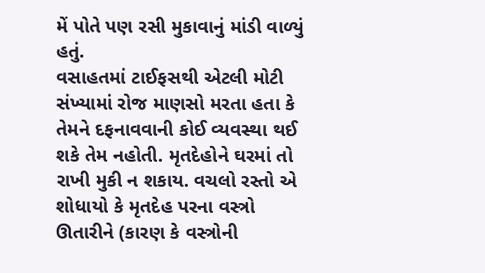મેં પોતે પણ રસી મુકાવાનું માંડી વાળ્યું હતું.
વસાહતમાં ટાઈફસથી એટલી મોટી સંખ્યામાં રોજ માણસો મરતા હતા કે તેમને દફનાવવાની કોઈ વ્યવસ્થા થઈ શકે તેમ નહોતી. મૃતદેહોને ઘરમાં તો રાખી મુકી ન શકાય. વચલો રસ્તો એ શોધાયો કે મૃતદેહ પરના વસ્ત્રો ઊતારીને (કારણ કે વસ્ત્રોની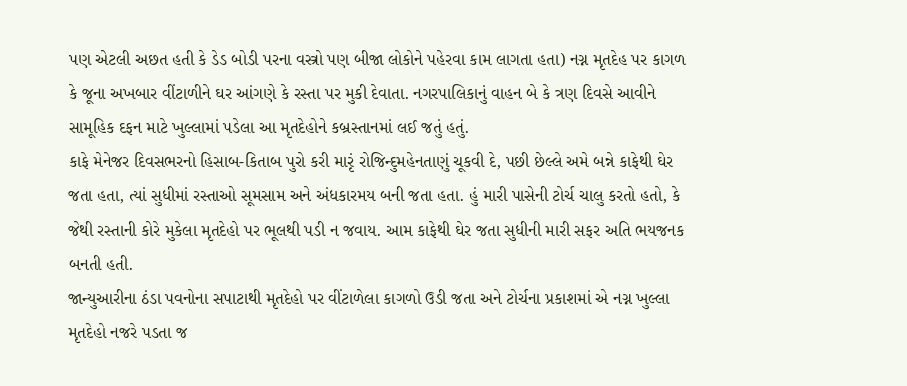પણ એટલી અછત હતી કે ડેડ બોડી પરના વસ્ત્રો પણ બીજા લોકોને પહેરવા કામ લાગતા હતા) નગ્ન મૃતદેહ પર કાગળ કે જૂના અખબાર વીંટાળીને ઘર આંગણે કે રસ્તા પર મુકી દેવાતા. નગરપાલિકાનું વાહન બે કે ત્રણ દિવસે આવીને સામૂહિક દફન માટે ખુલ્લામાં પડેલા આ મૃતદેહોને કબ્રસ્તાનમાં લઈ જતું હતું.
કાફે મેનેજર દિવસભરનો હિસાબ-કિતાબ પુરો કરી મારૃં રોજિન્દુમહેનતાણું ચૂકવી દે, પછી છેલ્લે અમે બન્ને કાફેથી ઘેર જતા હતા, ત્યાં સુધીમાં રસ્તાઓ સૂમસામ અને અંધકારમય બની જતા હતા. હું મારી પાસેની ટોર્ચ ચાલુ કરતો હતો, કે જેથી રસ્તાની કોરે મુકેલા મૃતદેહો પર ભૂલથી પડી ન જવાય. આમ કાફેથી ઘેર જતા સુધીની મારી સફર અતિ ભયજનક બનતી હતી.
જાન્યુઆરીના ઠંડા પવનોના સપાટાથી મૃતદેહો પર વીંટાળેલા કાગળો ઉડી જતા અને ટોર્ચના પ્રકાશમાં એ નગ્ન ખુલ્લા મૃતદેહો નજરે પડતા જ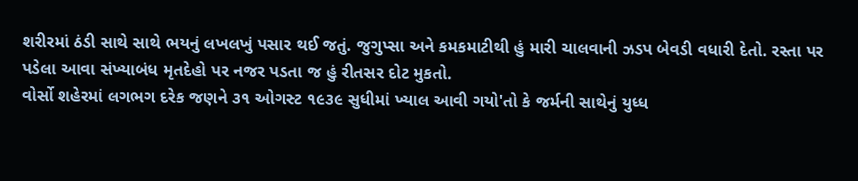શરીરમાં ઠંડી સાથે સાથે ભયનું લખલખું પસાર થઈ જતું. જુગુપ્સા અને કમકમાટીથી હું મારી ચાલવાની ઝડપ બેવડી વધારી દેતો. રસ્તા પર પડેલા આવા સંખ્યાબંધ મૃતદેહો પર નજર પડતા જ હું રીતસર દોટ મુકતો.
વોર્સો શહેરમાં લગભગ દરેક જણને ૩૧ ઓગસ્ટ ૧૯૩૯ સુધીમાં ખ્યાલ આવી ગયો'તો કે જર્મની સાથેનું યુધ્ધ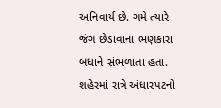અનિવાર્ય છે. ગમે ત્યારે જંગ છેડાવાના ભણકારા બધાને સંભળાતા હતા.
શહેરમાં રાત્રે અંધારપટનો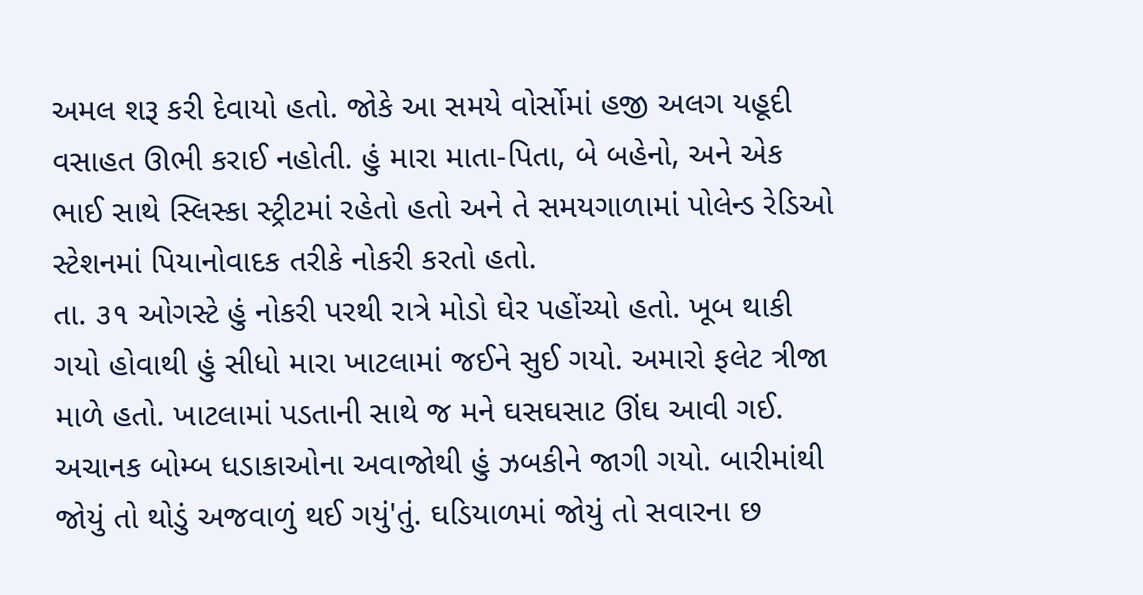અમલ શરૂ કરી દેવાયો હતો. જોકે આ સમયે વોર્સોમાં હજી અલગ યહૂદી વસાહત ઊભી કરાઈ નહોતી. હું મારા માતા-પિતા, બે બહેનો, અને એક ભાઈ સાથે સ્લિસ્કા સ્ટ્રીટમાં રહેતો હતો અને તે સમયગાળામાં પોલેન્ડ રેડિઓ સ્ટેશનમાં પિયાનોવાદક તરીકે નોકરી કરતો હતો.
તા. ૩૧ ઓગસ્ટે હું નોકરી પરથી રાત્રે મોડો ઘેર પહોંચ્યો હતો. ખૂબ થાકી ગયો હોવાથી હું સીધો મારા ખાટલામાં જઈને સુઈ ગયો. અમારો ફલેટ ત્રીજા માળે હતો. ખાટલામાં પડતાની સાથે જ મને ઘસઘસાટ ઊંઘ આવી ગઈ.
અચાનક બોમ્બ ધડાકાઓના અવાજોથી હું ઝબકીને જાગી ગયો. બારીમાંથી જોયું તો થોડું અજવાળું થઈ ગયું'તું. ઘડિયાળમાં જોયું તો સવારના છ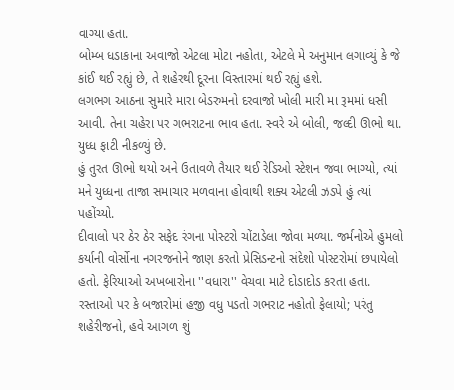વાગ્યા હતા.
બોમ્બ ધડાકાના અવાજો એટલા મોટા નહોતા, એટલે મે અનુમાન લગાવ્યું કે જે કાંઈ થઈ રહ્યું છે, તે શહેરથી દૂરના વિસ્તારમાં થઈ રહ્યું હશે.
લગભગ આઠના સુમારે મારા બેડરુમનો દરવાજો ખોલી મારી મા રૂમમાં ધસી આવી. તેના ચહેરા પર ગભરાટના ભાવ હતા. સ્વરે એ બોલી, જલ્દી ઊભો થા. યુધ્ધ ફાટી નીકળ્યું છે.
હું તુરત ઊભો થયો અને ઉતાવળે તૈયાર થઈ રેડિઓ સ્ટેશન જવા ભાગ્યો, ત્યાં મને યુધ્ધના તાજા સમાચાર મળવાના હોવાથી શક્ય એટલી ઝડપે હું ત્યાં પહોંચ્યો.
દીવાલો પર ઠેર ઠેર સફેદ રંગના પોસ્ટરો ચોંટાડેલા જોવા મળ્યા. જર્મનોએ હુમલો કર્યાની વોર્સોના નગરજનોને જાણ કરતો પ્રેસિડન્ટનો સંદેશો પોસ્ટરોમાં છપાયેલો હતો. ફેરિયાઓ અખબારોના ''વધારા'' વેચવા માટે દોડાદોડ કરતા હતા.
રસ્તાઓ પર કે બજારોમાં હજી વધુ પડતો ગભરાટ નહોતો ફેલાયો; પરંતુ શહેરીજનો, હવે આગળ શું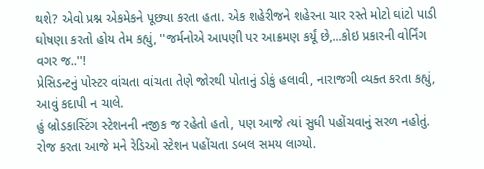થશે? એવો પ્રશ્ન એકમેકને પૂછ્યા કરતા હતા. એક શહેરીજને શહેરના ચાર રસ્તે મોટો ઘાંટો પાડી ઘોષણા કરતો હોય તેમ કહ્યું, ''જર્મનોએ આપણી પર આક્રમણ કર્યૂં છે,...કોઇ પ્રકારની વોર્નિંગ વગર જ..''!
પ્રેસિડન્ટનું પોસ્ટર વાંચતા વાંચતા તેણે જોરથી પોતાનું ડોકું હલાવી, નારાજગી વ્યક્ત કરતા કહ્યું, આવું કદાપી ન ચાલે.
હું બ્રોડકાસ્ટિંગ સ્ટેશનની નજીક જ રહેતો હતો, પણ આજે ત્યાં સુધી પહોંચવાનું સરળ નહોતું. રોજ કરતા આજે મને રેડિઓ સ્ટેશન પહોંચતા ડબલ સમય લાગ્યો.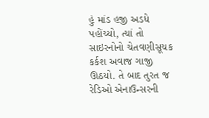હું માંડ હજી અડધે પહોંચ્યો, ત્યાં તો સાઇરનોનો ચેતવણીસૂચક કર્કશ અવાજ ગાજી ઊઠયો. તે બાદ તુરત જ રેડિઓ એનાઉન્સરની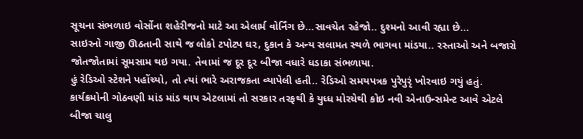સૂચના સંભળાઇ વોર્સોના શહેરીજનો માટે આ એલાર્મ વોર્નિંગ છે...સાવચેત રહેજો.. દુશ્મનો આવી રહ્યા છે...
સાઇરનો ગાજી ઊઠતાની સાથે જ લોકો ટપોટપ ઘર, દુકાન કે અન્ય સલામત સ્થળે ભાગવા માંડયા.. રસ્તાઓ અને બજારો જોતજોતામાં સૂમસામ થઇ ગયા. તેવામાં જ દૂર દૂર બીજા વધારે ધડાકા સંભળાયા.
હું રેડિઓ સ્ટેશને પહોંચ્યો, તો ત્યાં ભારે અરાજકતા વ્યાપેલી હતી.. રેડિઓ સમયપત્રક પુરેપુરૃં ખોરવાઇ ગયું હતું. કાર્યક્રમોની ગોઠવણી માંડ માંડ થાય એટલામાં તો સરકાર તરફથી કે યુધ્ધ મોરચેથી કોઇ નવી એનાઉન્સમેન્ટ આવે એટલે બીજા ચાલુ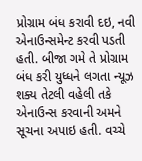પ્રોગ્રામ બંધ કરાવી દઇ, નવી એનાઉન્સમેન્ટ કરવી પડતી હતી. બીજા ગમે તે પ્રોગ્રામ બંધ કરી યુધ્ધને લગતા ન્યૂઝ શક્ય તેટલી વહેલી તકે એનાઉન્સ કરવાની અમને સૂચના અપાઇ હતી. વચ્ચે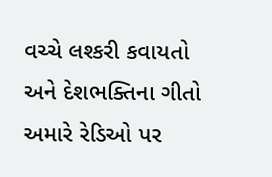વચ્ચે લશ્કરી કવાયતો અને દેશભક્તિના ગીતો અમારે રેડિઓ પર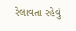રેલાવતા રહેવું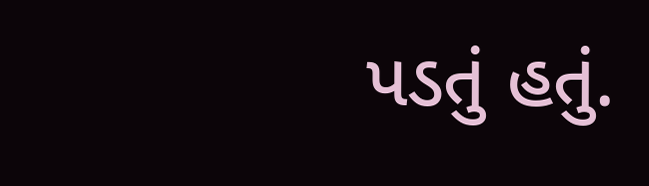પડતું હતું.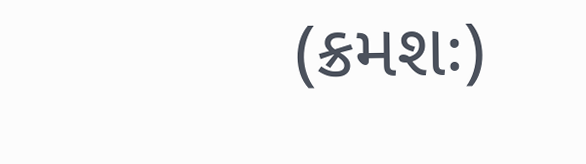(ક્રમશઃ)